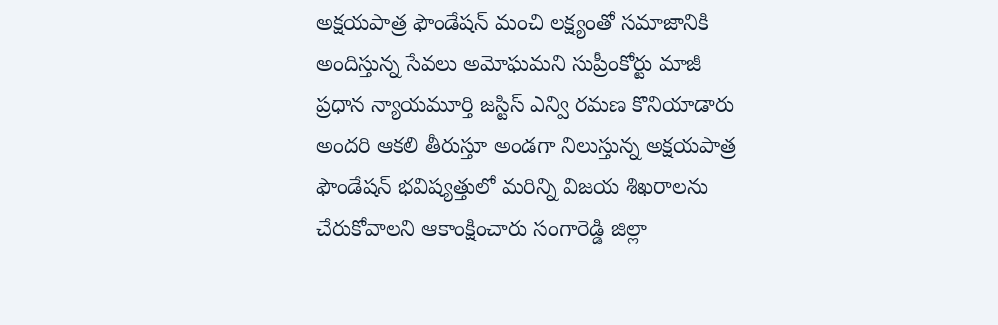అక్షయపాత్ర ఫౌండేషన్ మంచి లక్ష్యంతో సమాజానికి అందిస్తున్న సేవలు అమోఘమని సుప్రీంకోర్టు మాజీ ప్రధాన న్యాయమూర్తి జస్టిస్ ఎన్వి రమణ కొనియాడారు అందరి ఆకలి తీరుస్తూ అండగా నిలుస్తున్న అక్షయపాత్ర ఫౌండేషన్ భవిష్యత్తులో మరిన్ని విజయ శిఖరాలను చేరుకోవాలని ఆకాంక్షించారు సంగారెడ్డి జిల్లా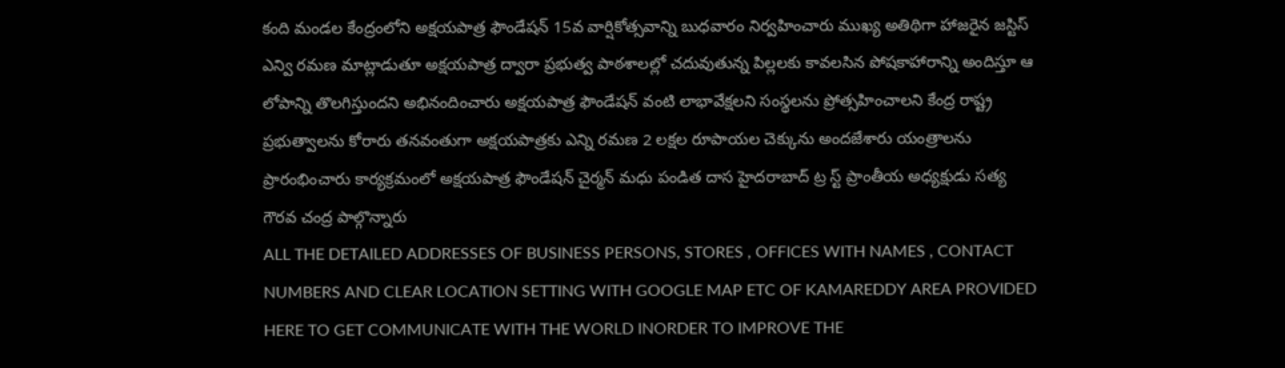కంది మండల కేంద్రంలోని అక్షయపాత్ర ఫౌండేషన్ 15వ వార్షికోత్సవాన్ని బుధవారం నిర్వహించారు ముఖ్య అతిథిగా హాజరైన జస్టిస్ ఎన్వి రమణ మాట్లాడుతూ అక్షయపాత్ర ద్వారా ప్రభుత్వ పాఠశాలల్లో చదువుతున్న పిల్లలకు కావలసిన పోషకాహారాన్ని అందిస్తూ ఆ లోపాన్ని తొలగిస్తుందని అభినందించారు అక్షయపాత్ర ఫౌండేషన్ వంటి లాభావేక్షలని సంస్థలను ప్రోత్సహించాలని కేంద్ర రాష్ట్ర ప్రభుత్వాలను కోరారు తనవంతుగా అక్షయపాత్రకు ఎన్ని రమణ 2 లక్షల రూపాయల చెక్కును అందజేశారు యంత్రాలను ప్రారంభించారు కార్యక్రమంలో అక్షయపాత్ర ఫౌండేషన్ చైర్మన్ మధు పండిత దాస హైదరాబాద్ ట్ర స్ట్ ప్రాంతీయ అధ్యక్షుడు సత్య గౌరవ చంద్ర పాల్గొన్నారు
ALL THE DETAILED ADDRESSES OF BUSINESS PERSONS, STORES , OFFICES WITH NAMES , CONTACT NUMBERS AND CLEAR LOCATION SETTING WITH GOOGLE MAP ETC OF KAMAREDDY AREA PROVIDED HERE TO GET COMMUNICATE WITH THE WORLD INORDER TO IMPROVE THE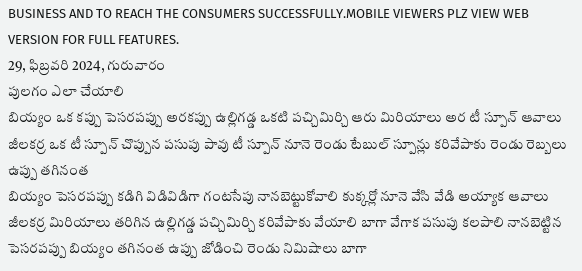BUSINESS AND TO REACH THE CONSUMERS SUCCESSFULLY.MOBILE VIEWERS PLZ VIEW WEB VERSION FOR FULL FEATURES.
29, ఫిబ్రవరి 2024, గురువారం
పులగం ఎలా చేయాలి
బియ్యం ఒక కప్పు పెసరపప్పు అరకప్పు ఉల్లిగడ్డ ఒకటి పచ్చిమిర్చి ఆరు మిరియాలు అర టీ స్పూన్ ఆవాలు జీలకర్ర ఒక టీ స్పూన్ చొప్పున పసుపు పావు టీ స్పూన్ నూనె రెండు టేబుల్ స్పూన్లు కరివేపాకు రెండు రెబ్బలు ఉప్పు తగినంత
బియ్యం పెసరపప్పు కడిగి విడివిడిగా గంటసేపు నానబెట్టుకోవాలి కుక్కర్లో నూనె వేసి వేడి అయ్యాక ఆవాలు జీలకర్ర మిరియాలు తరిగిన ఉల్లిగడ్డ పచ్చిమిర్చి కరివేపాకు వేయాలి బాగా వేగాక పసుపు కలపాలి నానబెట్టిన పెసరపప్పు బియ్యం తగినంత ఉప్పు జోడించి రెండు నిమిషాలు బాగా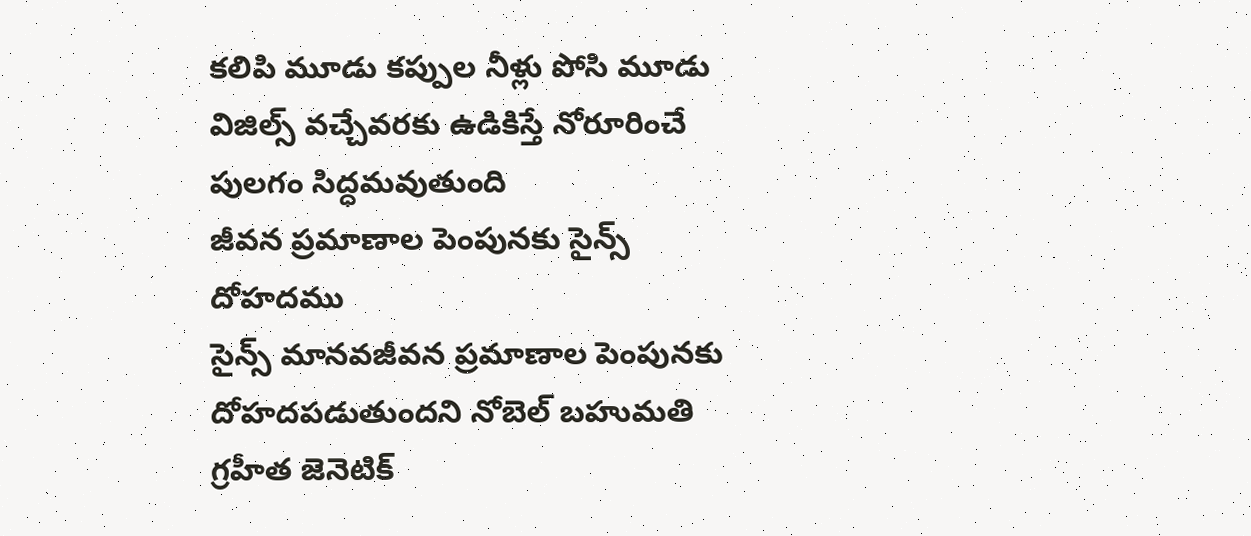కలిపి మూడు కప్పుల నీళ్లు పోసి మూడు విజిల్స్ వచ్చేవరకు ఉడికిస్తే నోరూరించే పులగం సిద్ధమవుతుంది
జీవన ప్రమాణాల పెంపునకు సైన్స్ దోహదము
సైన్స్ మానవజీవన ప్రమాణాల పెంపునకు దోహదపడుతుందని నోబెల్ బహుమతి గ్రహీత జెనెటిక్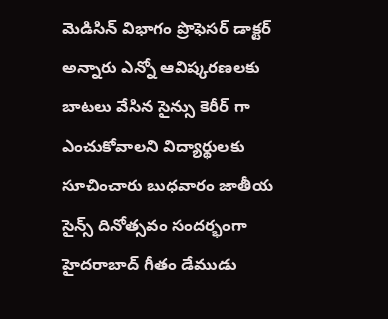మెడిసిన్ విభాగం ప్రొఫెసర్ డాక్టర్ అన్నారు ఎన్నో ఆవిష్కరణలకు బాటలు వేసిన సైన్సు కెరీర్ గా ఎంచుకోవాలని విద్యార్థులకు సూచించారు బుధవారం జాతీయ సైన్స్ దినోత్సవం సందర్భంగా హైదరాబాద్ గీతం డేముడు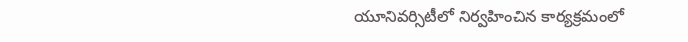యూనివర్సిటీలో నిర్వహించిన కార్యక్రమంలో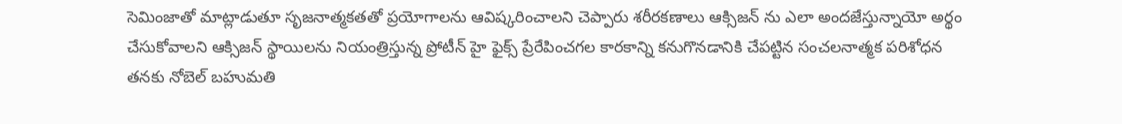సెమింజాతో మాట్లాడుతూ సృజనాత్మకతతో ప్రయోగాలను ఆవిష్కరించాలని చెప్పారు శరీరకణాలు ఆక్సిజన్ ను ఎలా అందజేస్తున్నాయో అర్థం చేసుకోవాలని ఆక్సిజన్ స్థాయిలను నియంత్రిస్తున్న ప్రోటీన్ హై ఫైక్స్ ప్రేరేపించగల కారకాన్ని కనుగొనడానికి చేపట్టిన సంచలనాత్మక పరిశోధన తనకు నోబెల్ బహుమతి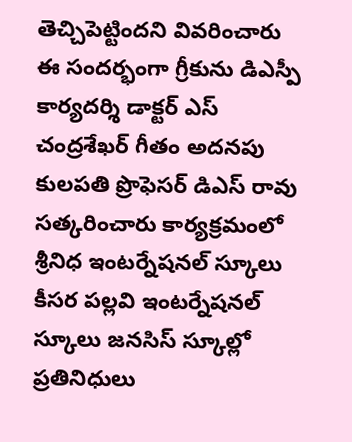తెచ్చిపెట్టిందని వివరించారు ఈ సందర్భంగా గ్రీకును డిఎస్పీ కార్యదర్శి డాక్టర్ ఎస్ చంద్రశేఖర్ గీతం అదనపు కులపతి ప్రొఫెసర్ డిఎస్ రావు సత్కరించారు కార్యక్రమంలో శ్రీనిధ ఇంటర్నేషనల్ స్కూలు కీసర పల్లవి ఇంటర్నేషనల్ స్కూలు జనసిస్ స్కూల్లో ప్రతినిధులు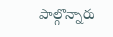పాల్గొన్నారు